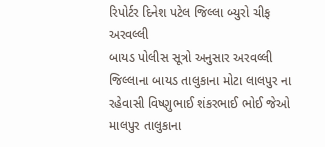રિપોર્ટર દિનેશ પટેલ જિલ્લા બ્યુરો ચીફ અરવલ્લી
બાયડ પોલીસ સૂત્રો અનુસાર અરવલ્લી જિલ્લાના બાયડ તાલુકાના મોટા લાલપુર ના રહેવાસી વિષ્ણુભાઈ શંકરભાઈ ભોઈ જેઓ માલપુર તાલુકાના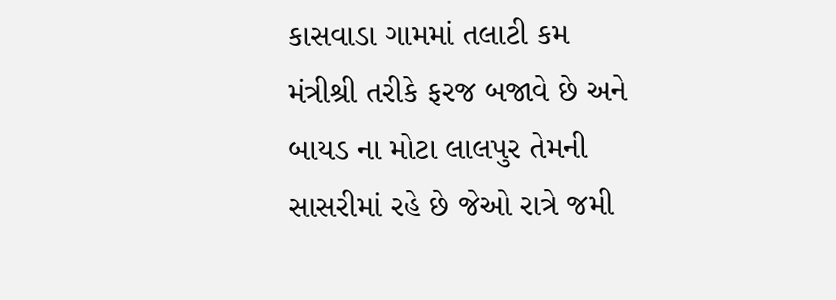કાસવાડા ગામમાં તલાટી કમ મંત્રીશ્રી તરીકે ફરજ બજાવે છે અને બાયડ ના મોટા લાલપુર તેમની સાસરીમાં રહે છે જેઓ રાત્રે જમી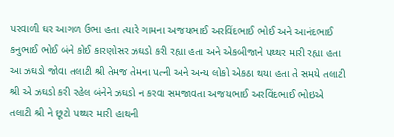પરવાળી ઘર આગળ ઉભા હતા ત્યારે ગામના અજયભાઈ અરવિંદભાઈ ભોઈ અને આનંદભાઈ કનુભાઈ ભોઈ બંને કોઈ કારણોસર ઝઘડો કરી રહ્યા હતા અને એકબીજાને પથ્થર મારી રહ્યા હતા આ ઝઘડો જોવા તલાટી શ્રી તેમજ તેમના પત્ની અને અન્ય લોકો એકઠા થયા હતા તે સમયે તલાટી શ્રી એ ઝઘડો કરી રહેલ બંનેને ઝઘડો ન કરવા સમજાવતા અજયભાઈ અરવિંદભાઈ ભોઇએ તલાટી શ્રી ને છૂટો પથ્થર મારી હાથની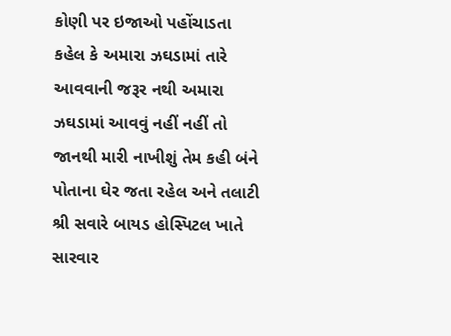કોણી પર ઇજાઓ પહોંચાડતા કહેલ કે અમારા ઝઘડામાં તારે આવવાની જરૂર નથી અમારા ઝઘડામાં આવવું નહીં નહીં તો જાનથી મારી નાખીશું તેમ કહી બંને પોતાના ઘેર જતા રહેલ અને તલાટી શ્રી સવારે બાયડ હોસ્પિટલ ખાતે સારવાર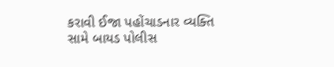કરાવી ઈજા પહોંચાડનાર વ્યક્તિ સામે બાયડ પોલીસ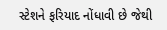સ્ટેશને ફરિયાદ નોંધાવી છે જેથી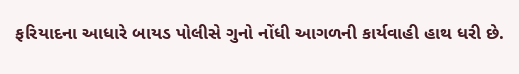ફરિયાદના આધારે બાયડ પોલીસે ગુનો નોંધી આગળની કાર્યવાહી હાથ ધરી છે.